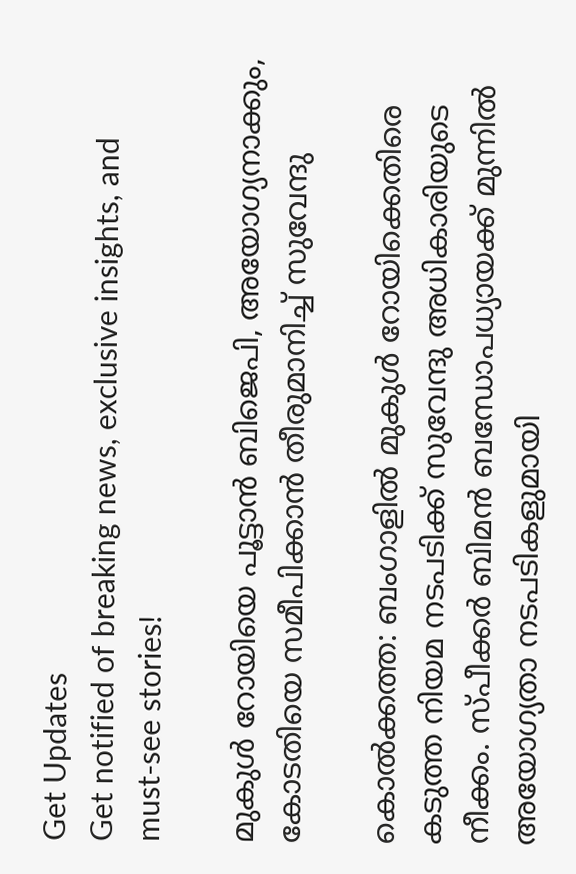Get Updates
Get notified of breaking news, exclusive insights, and must-see stories!

മുകുള്‍ റോയിയെ പൂട്ടാന്‍ ബിജെപി, അയോഗ്യനാക്കും, കോടതിയെ സമീപിക്കാന്‍ തീരുമാനിച്ച് സുവേന്ദു

കൊല്‍ക്കത്ത: ബംഗാളില്‍ മുകുള്‍ റോയിക്കെതിരെ കടുത്ത നിയമ നടപടിക്ക് സുവേന്ദു അധികാരിയുടെ നീക്കം. സ്പീക്കര്‍ ബിമന്‍ ബന്ധോപധ്യായക്ക് മുന്നില്‍ അയോഗ്യതാ നടപടികളുമായി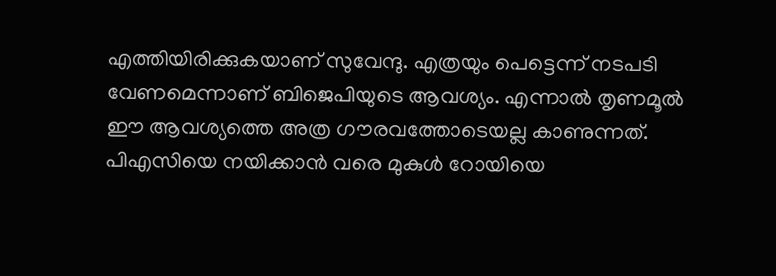എത്തിയിരിക്കുകയാണ് സുവേന്ദു. എത്രയും പെട്ടെന്ന് നടപടി വേണമെന്നാണ് ബിജെപിയുടെ ആവശ്യം. എന്നാല്‍ തൃണമൂല്‍ ഈ ആവശ്യത്തെ അത്ര ഗൗരവത്തോടെയല്ല കാണുന്നത്. പിഎസിയെ നയിക്കാന്‍ വരെ മുകുള്‍ റോയിയെ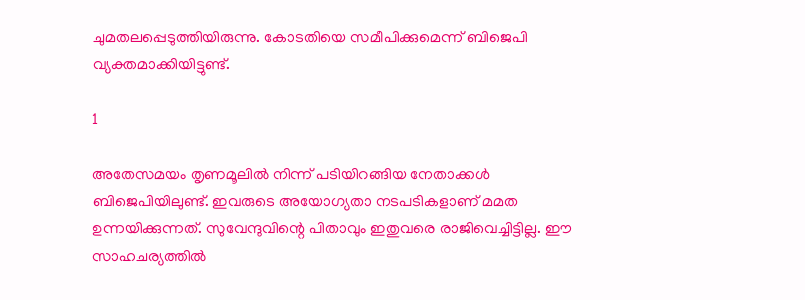ചുമതലപ്പെടുത്തിയിരുന്നു. കോടതിയെ സമീപിക്കുമെന്ന് ബിജെപി വ്യക്തമാക്കിയിട്ടുണ്ട്.

1

അതേസമയം തൃണമൂലില്‍ നിന്ന് പടിയിറങ്ങിയ നേതാക്കള്‍ ബിജെപിയിലുണ്ട്. ഇവരുടെ അയോഗ്യതാ നടപടികളാണ് മമത ഉന്നയിക്കുന്നത്. സുവേന്ദുവിന്റെ പിതാവും ഇതുവരെ രാജിവെച്ചിട്ടില്ല. ഈ സാഹചര്യത്തില്‍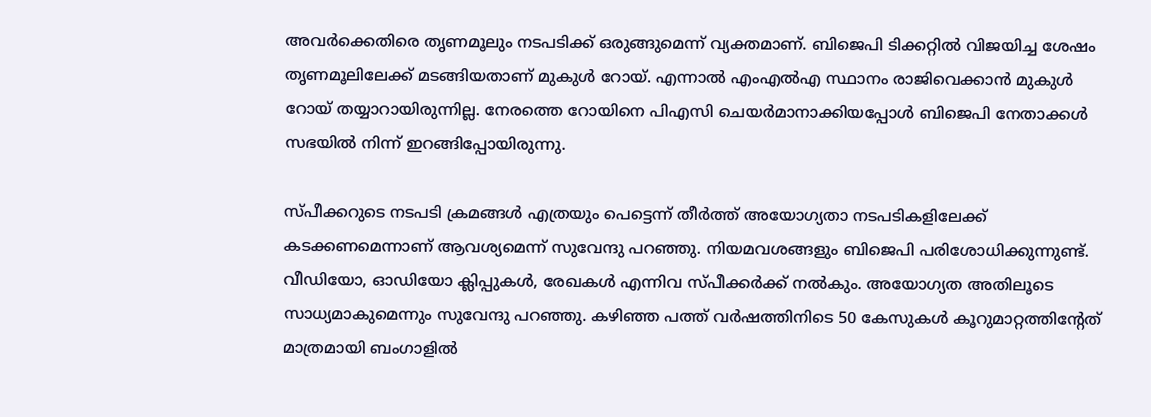അവര്‍ക്കെതിരെ തൃണമൂലും നടപടിക്ക് ഒരുങ്ങുമെന്ന് വ്യക്തമാണ്. ബിജെപി ടിക്കറ്റില്‍ വിജയിച്ച ശേഷം തൃണമൂലിലേക്ക് മടങ്ങിയതാണ് മുകുള്‍ റോയ്. എന്നാല്‍ എംഎല്‍എ സ്ഥാനം രാജിവെക്കാന്‍ മുകുള്‍ റോയ് തയ്യാറായിരുന്നില്ല. നേരത്തെ റോയിനെ പിഎസി ചെയര്‍മാനാക്കിയപ്പോള്‍ ബിജെപി നേതാക്കള്‍ സഭയില്‍ നിന്ന് ഇറങ്ങിപ്പോയിരുന്നു.

സ്പീക്കറുടെ നടപടി ക്രമങ്ങള്‍ എത്രയും പെട്ടെന്ന് തീര്‍ത്ത് അയോഗ്യതാ നടപടികളിലേക്ക് കടക്കണമെന്നാണ് ആവശ്യമെന്ന് സുവേന്ദു പറഞ്ഞു. നിയമവശങ്ങളും ബിജെപി പരിശോധിക്കുന്നുണ്ട്. വീഡിയോ, ഓഡിയോ ക്ലിപ്പുകള്‍, രേഖകള്‍ എന്നിവ സ്പീക്കര്‍ക്ക് നല്‍കും. അയോഗ്യത അതിലൂടെ സാധ്യമാകുമെന്നും സുവേന്ദു പറഞ്ഞു. കഴിഞ്ഞ പത്ത് വര്‍ഷത്തിനിടെ 50 കേസുകള്‍ കൂറുമാറ്റത്തിന്റേത് മാത്രമായി ബംഗാളില്‍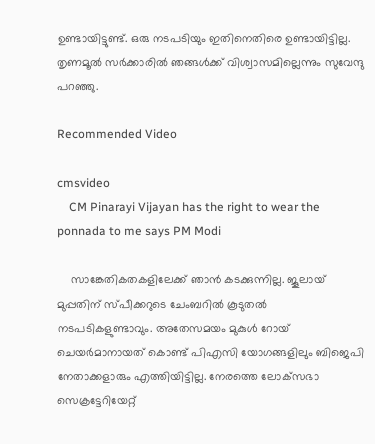ഉണ്ടായിട്ടുണ്ട്. ഒരു നടപടിയും ഇതിനെതിരെ ഉണ്ടായിട്ടില്ല. തൃണമൂല്‍ സര്‍ക്കാരില്‍ ഞങ്ങള്‍ക്ക് വിശ്വാസമില്ലെന്നും സുവേന്ദു പറഞ്ഞു.

Recommended Video

cmsvideo
    CM Pinarayi Vijayan has the right to wear the ponnada to me says PM Modi

    സാങ്കേതികതകളിലേക്ക് ഞാന്‍ കടക്കുന്നില്ല. ജൂലായ് മുപ്പതിന് സ്പീക്കറുടെ ചേംബറില്‍ കൂടുതല്‍ നടപടികളുണ്ടാവും. അതേസമയം മുകുള്‍ റോയ് ചെയര്‍മാനായത് കൊണ്ട് പിഎസി യോഗങ്ങളിലും ബിജെപി നേതാക്കളാരും എത്തിയിട്ടില്ല. നേരത്തെ ലോക്‌സഭാ സെക്രട്ടേറിയേറ്റ്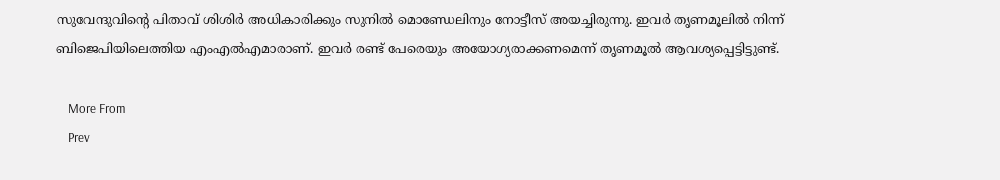സുവേന്ദുവിന്റെ പിതാവ് ശിശിര്‍ അധികാരിക്കും സുനില്‍ മൊണ്ഡേലിനും നോട്ടീസ് അയച്ചിരുന്നു. ഇവര്‍ തൃണമൂലില്‍ നിന്ന് ബിജെപിയിലെത്തിയ എംഎല്‍എമാരാണ്. ഇവര്‍ രണ്ട് പേരെയും അയോഗ്യരാക്കണമെന്ന് തൃണമൂല്‍ ആവശ്യപ്പെട്ടിട്ടുണ്ട്.

    More From
    Prev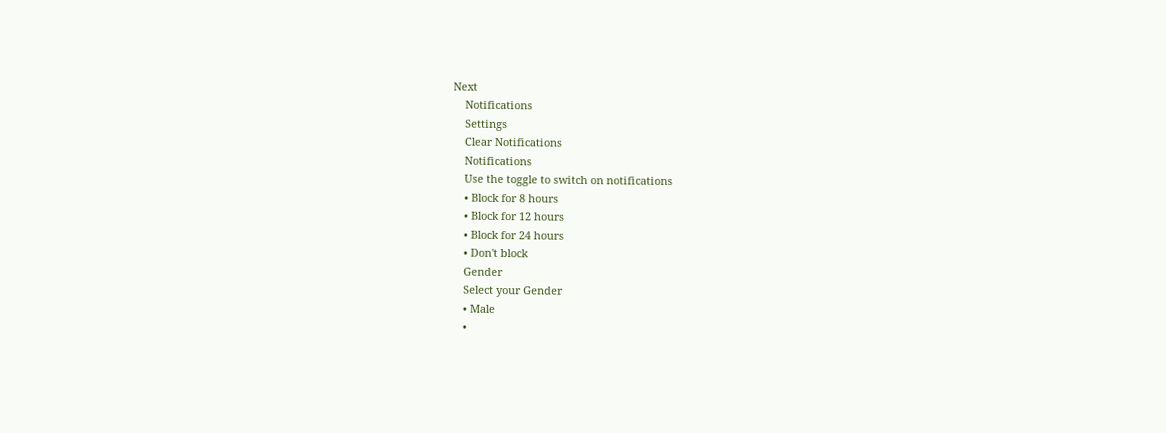Next
    Notifications
    Settings
    Clear Notifications
    Notifications
    Use the toggle to switch on notifications
    • Block for 8 hours
    • Block for 12 hours
    • Block for 24 hours
    • Don't block
    Gender
    Select your Gender
    • Male
    •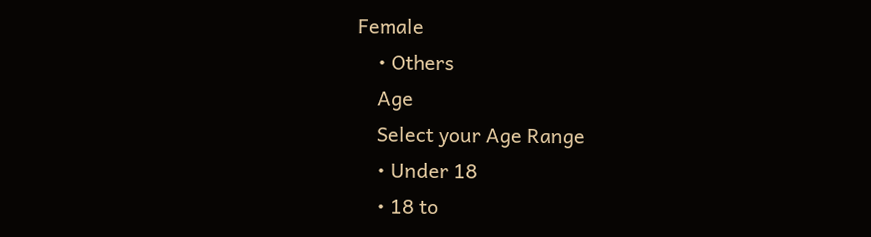Female
    • Others
    Age
    Select your Age Range
    • Under 18
    • 18 to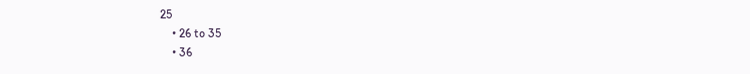25
    • 26 to 35
    • 36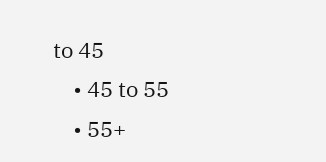to 45
    • 45 to 55
    • 55+